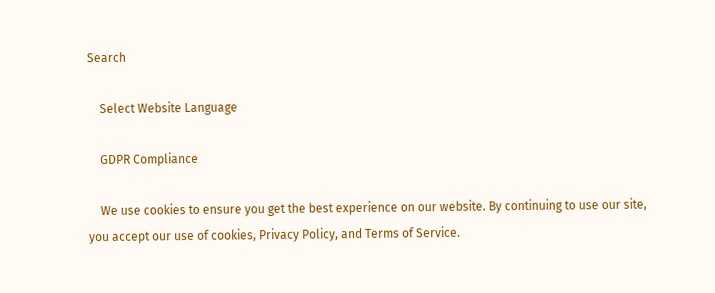Search

    Select Website Language

    GDPR Compliance

    We use cookies to ensure you get the best experience on our website. By continuing to use our site, you accept our use of cookies, Privacy Policy, and Terms of Service.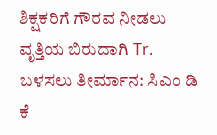ಶಿಕ್ಷಕರಿಗೆ ಗೌರವ ನೀಡಲು ವೃತ್ತಿಯ ಬಿರುದಾಗಿ Tr. ಬಳಸಲು ತೀರ್ಮಾನ: ಸಿಎಂ ಡಿ ಕೆ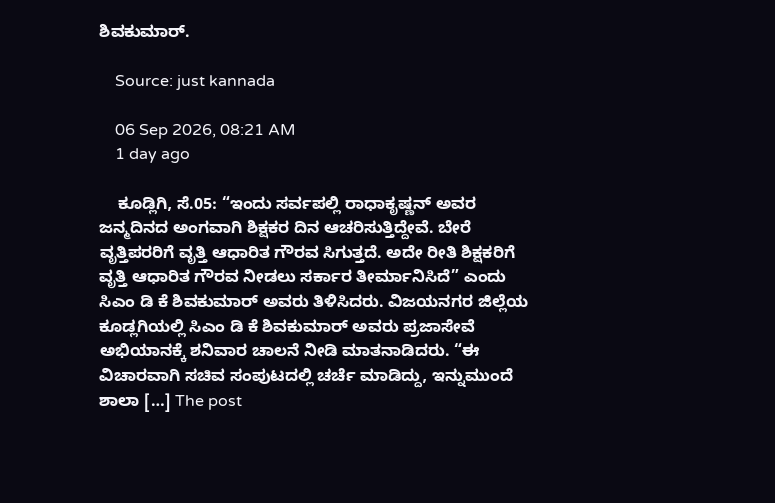ಶಿವಕುಮಾರ್.

    Source: just kannada

    06 Sep 2026, 08:21 AM
    1 day ago

    ಕೂಡ್ಲಿಗಿ, ಸೆ.05: “ಇಂದು ಸರ್ವಪಲ್ಲಿ ರಾಧಾಕೃಷ್ಣನ್ ಅವರ ಜನ್ಮದಿನದ ಅಂಗವಾಗಿ ಶಿಕ್ಷಕರ ದಿನ ಆಚರಿಸುತ್ತಿದ್ದೇವೆ. ಬೇರೆ ವೃತ್ತಿಪರರಿಗೆ ವೃತ್ತಿ ಆಧಾರಿತ ಗೌರವ ಸಿಗುತ್ತದೆ. ಅದೇ ರೀತಿ ಶಿಕ್ಷಕರಿಗೆ ವೃತ್ತಿ ಆಧಾರಿತ ಗೌರವ ನೀಡಲು ಸರ್ಕಾರ ತೀರ್ಮಾನಿಸಿದೆ” ಎಂದು ಸಿಎಂ ಡಿ ಕೆ ಶಿವಕುಮಾರ್ ಅವರು ತಿಳಿಸಿದರು. ವಿಜಯನಗರ ಜಿಲ್ಲೆಯ ಕೂಡ್ಲಗಿಯಲ್ಲಿ ಸಿಎಂ ಡಿ ಕೆ ಶಿವಕುಮಾರ್ ಅವರು ಪ್ರಜಾಸೇವೆ ಅಭಿಯಾನಕ್ಕೆ ಶನಿವಾರ ಚಾಲನೆ ನೀಡಿ ಮಾತನಾಡಿದರು. “ಈ ವಿಚಾರವಾಗಿ ಸಚಿವ ಸಂಪುಟದಲ್ಲಿ ಚರ್ಚೆ ಮಾಡಿದ್ದು, ಇನ್ನುಮುಂದೆ ಶಾಲಾ […] The post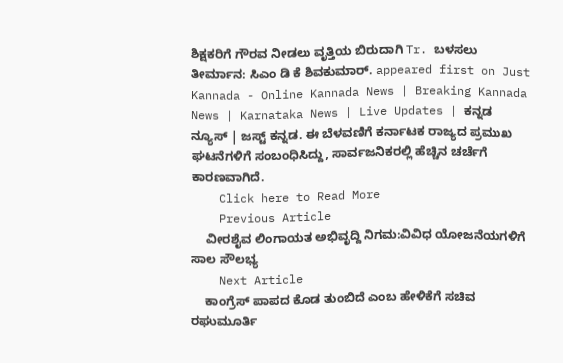ಶಿಕ್ಷಕರಿಗೆ ಗೌರವ ನೀಡಲು ವೃತ್ತಿಯ ಬಿರುದಾಗಿ Tr. ಬಳಸಲು ತೀರ್ಮಾನ: ಸಿಎಂ ಡಿ ಕೆ ಶಿವಕುಮಾರ್. appeared first on Just Kannada - Online Kannada News | Breaking Kannada News | Karnataka News | Live Updates | ಕನ್ನಡ ನ್ಯೂಸ್ | ಜಸ್ಟ್ ಕನ್ನಡ. ಈ ಬೆಳವಣಿಗೆ ಕರ್ನಾಟಕ ರಾಜ್ಯದ ಪ್ರಮುಖ ಘಟನೆಗಳಿಗೆ ಸಂಬಂಧಿಸಿದ್ದು, ಸಾರ್ವಜನಿಕರಲ್ಲಿ ಹೆಚ್ಚಿನ ಚರ್ಚೆಗೆ ಕಾರಣವಾಗಿದೆ.
    Click here to Read More
    Previous Article
    ವೀರಶೈವ ಲಿಂಗಾಯತ ಅಭಿವೃದ್ದಿ ನಿಗಮ:ವಿವಿಧ ಯೋಜನೆಯಗಳಿಗೆ ಸಾಲ ಸೌಲಭ್ಯ
    Next Article
    ಕಾಂಗ್ರೆಸ್ ಪಾಪದ ಕೊಡ ತುಂಬಿದೆ ಎಂಬ ಹೇಳಿಕೆಗೆ ಸಚಿವ ರಘುಮೂರ್ತಿ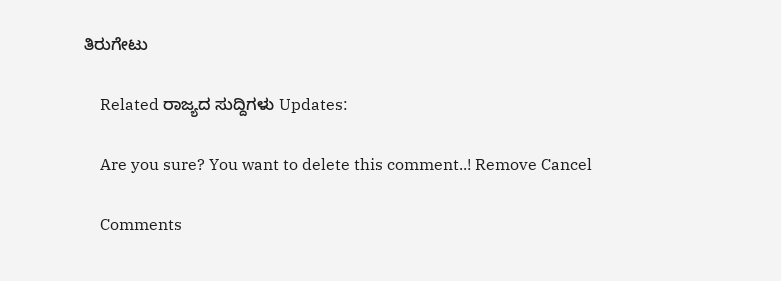ತಿರುಗೇಟು

    Related ರಾಜ್ಯದ ಸುದ್ದಿಗಳು Updates:

    Are you sure? You want to delete this comment..! Remove Cancel

    Comments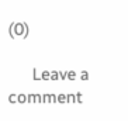(0)

      Leave a comment